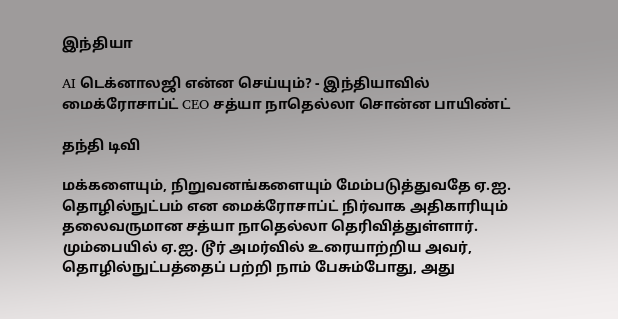இந்தியா

AI டெக்னாலஜி என்ன செய்யும்? - இந்தியாவில் மைக்ரோசாப்ட் CEO சத்யா நாதெல்லா சொன்ன பாயிண்ட்

தந்தி டிவி

மக்களையும், நிறுவனங்களையும் மேம்படுத்துவதே ஏ.ஐ. தொழில்நுட்பம் என மைக்ரோசாப்ட் நிர்வாக அதிகாரியும் தலைவருமான சத்யா நாதெல்லா தெரிவித்துள்ளார். மும்பையில் ஏ.ஐ. டூர் அமர்வில் உரையாற்றிய அவர், தொழில்நுட்பத்தைப் பற்றி நாம் பேசும்போது, அது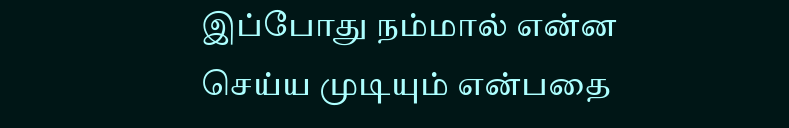இப்போது நம்மால் என்ன செய்ய முடியும் என்பதை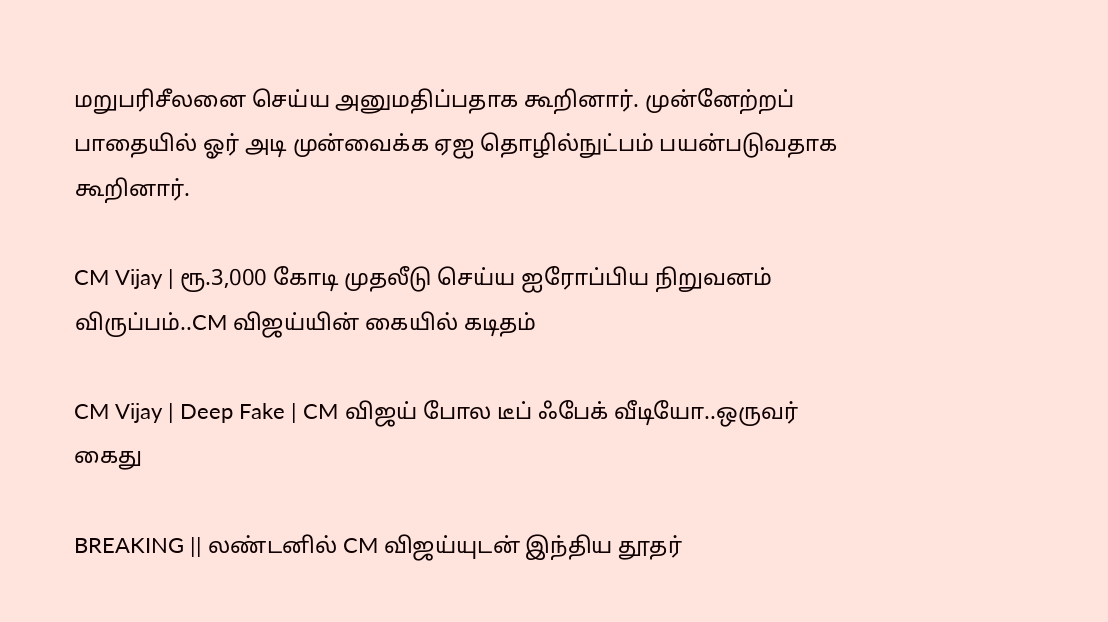மறுபரிசீலனை செய்ய அனுமதிப்பதாக கூறினார். முன்னேற்றப் பாதையில் ஓர் அடி முன்வைக்க ஏஐ தொழில்நுட்பம் பயன்படுவதாக கூறினார்.

CM Vijay | ரூ.3,000 கோடி முதலீடு செய்ய ஐரோப்பிய நிறுவனம் விருப்பம்..CM விஜய்யின் கையில் கடிதம்

CM Vijay | Deep Fake | CM விஜய் போல டீப் ஃபேக் வீடியோ..ஒருவர் கைது

BREAKING || லண்டனில் CM விஜய்யுடன் இந்திய தூதர்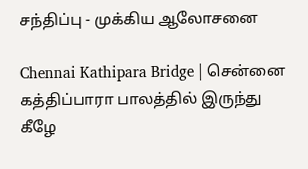சந்திப்பு - முக்கிய ஆலோசனை

Chennai Kathipara Bridge | சென்னை கத்திப்பாரா பாலத்தில் இருந்து கீழே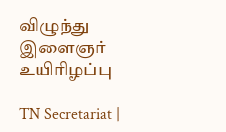விழுந்து இளைஞர் உயிரிழப்பு

TN Secretariat |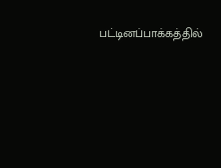பட்டினப்பாக்கத்தில்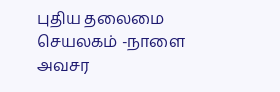புதிய தலைமை செயலகம் -நாளை அவசர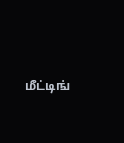மீட்டிங்